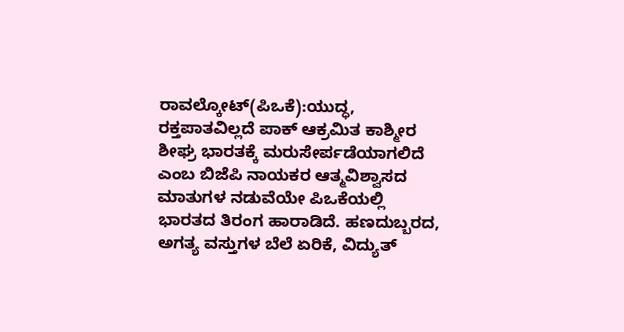ರಾವಲ್ಕೋಟ್(ಪಿಒಕೆ):ಯುದ್ಧ, ರಕ್ತಪಾತವಿಲ್ಲದೆ ಪಾಕ್ ಆಕ್ರಮಿತ ಕಾಶ್ಮೀರ ಶೀಘ್ರ ಭಾರತಕ್ಕೆ ಮರುಸೇರ್ಪಡೆಯಾಗಲಿದೆ ಎಂಬ ಬಿಜೆಪಿ ನಾಯಕರ ಆತ್ಮವಿಶ್ವಾಸದ ಮಾತುಗಳ ನಡುವೆಯೇ ಪಿಒಕೆಯಲ್ಲಿ ಭಾರತದ ತಿರಂಗ ಹಾರಾಡಿದೆ. ಹಣದುಬ್ಬರದ, ಅಗತ್ಯ ವಸ್ತುಗಳ ಬೆಲೆ ಏರಿಕೆ, ವಿದ್ಯುತ್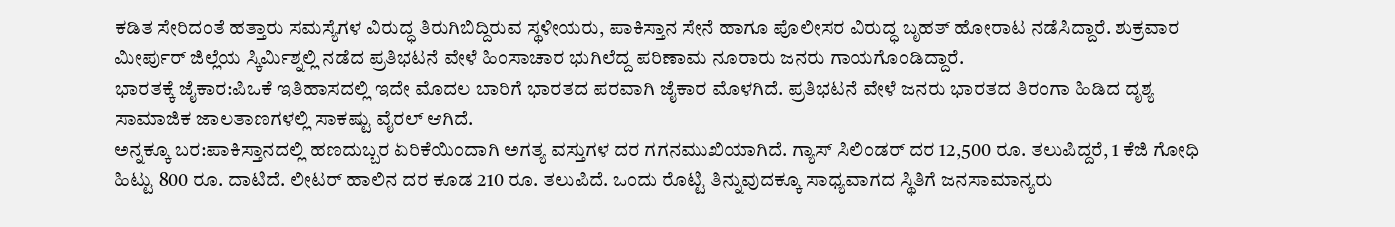ಕಡಿತ ಸೇರಿದಂತೆ ಹತ್ತಾರು ಸಮಸ್ಯೆಗಳ ವಿರುದ್ಧ ತಿರುಗಿಬಿದ್ದಿರುವ ಸ್ಥಳೀಯರು, ಪಾಕಿಸ್ತಾನ ಸೇನೆ ಹಾಗೂ ಪೊಲೀಸರ ವಿರುದ್ಧ ಬೃಹತ್ ಹೋರಾಟ ನಡೆಸಿದ್ದಾರೆ. ಶುಕ್ರವಾರ ಮೀರ್ಪುರ್ ಜಿಲ್ಲೆಯ ಸ್ಕಿರ್ವಿುಶ್ನಲ್ಲಿ ನಡೆದ ಪ್ರತಿಭಟನೆ ವೇಳೆ ಹಿಂಸಾಚಾರ ಭುಗಿಲೆದ್ದ ಪರಿಣಾಮ ನೂರಾರು ಜನರು ಗಾಯಗೊಂಡಿದ್ದಾರೆ.
ಭಾರತಕ್ಕೆ ಜೈಕಾರ:ಪಿಒಕೆ ಇತಿಹಾಸದಲ್ಲಿ ಇದೇ ಮೊದಲ ಬಾರಿಗೆ ಭಾರತದ ಪರವಾಗಿ ಜೈಕಾರ ಮೊಳಗಿದೆ. ಪ್ರತಿಭಟನೆ ವೇಳೆ ಜನರು ಭಾರತದ ತಿರಂಗಾ ಹಿಡಿದ ದೃಶ್ಯ ಸಾಮಾಜಿಕ ಜಾಲತಾಣಗಳಲ್ಲಿ ಸಾಕಷ್ಟು ವೈರಲ್ ಆಗಿದೆ.
ಅನ್ನಕ್ಕೂ ಬರ:ಪಾಕಿಸ್ತಾನದಲ್ಲಿ ಹಣದುಬ್ಬರ ಏರಿಕೆಯಿಂದಾಗಿ ಅಗತ್ಯ ವಸ್ತುಗಳ ದರ ಗಗನಮುಖಿಯಾಗಿದೆ. ಗ್ಯಾಸ್ ಸಿಲಿಂಡರ್ ದರ 12,500 ರೂ. ತಲುಪಿದ್ದರೆ, 1 ಕೆಜಿ ಗೋಧಿ ಹಿಟ್ಟು 800 ರೂ. ದಾಟಿದೆ. ಲೀಟರ್ ಹಾಲಿನ ದರ ಕೂಡ 210 ರೂ. ತಲುಪಿದೆ. ಒಂದು ರೊಟ್ಟಿ ತಿನ್ನುವುದಕ್ಕೂ ಸಾಧ್ಯವಾಗದ ಸ್ಥಿತಿಗೆ ಜನಸಾಮಾನ್ಯರು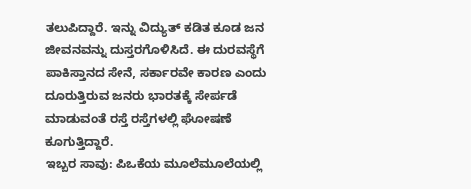ತಲುಪಿದ್ದಾರೆ. ಇನ್ನು ವಿದ್ಯುತ್ ಕಡಿತ ಕೂಡ ಜನ ಜೀವನವನ್ನು ದುಸ್ತರಗೊಳಿಸಿದೆ. ಈ ದುರವಸ್ಥೆಗೆ ಪಾಕಿಸ್ತಾನದ ಸೇನೆ, ಸರ್ಕಾರವೇ ಕಾರಣ ಎಂದು ದೂರುತ್ತಿರುವ ಜನರು ಭಾರತಕ್ಕೆ ಸೇರ್ಪಡೆ ಮಾಡುವಂತೆ ರಸ್ತೆ ರಸ್ತೆಗಳಲ್ಲಿ ಘೋಷಣೆ ಕೂಗುತ್ತಿದ್ದಾರೆ.
ಇಬ್ಬರ ಸಾವು: ಪಿಒಕೆಯ ಮೂಲೆಮೂಲೆಯಲ್ಲಿ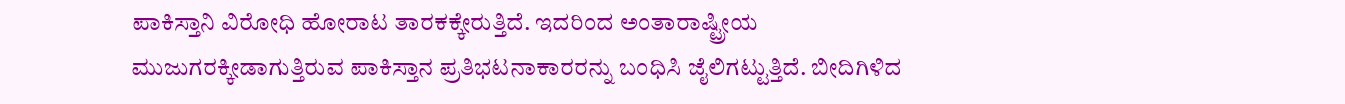ಪಾಕಿಸ್ತಾನಿ ವಿರೋಧಿ ಹೋರಾಟ ತಾರಕಕ್ಕೇರುತ್ತಿದೆ. ಇದರಿಂದ ಅಂತಾರಾಷ್ಟ್ರೀಯ ಮುಜುಗರಕ್ಕೀಡಾಗುತ್ತಿರುವ ಪಾಕಿಸ್ತಾನ ಪ್ರತಿಭಟನಾಕಾರರನ್ನು ಬಂಧಿಸಿ ಜೈಲಿಗಟ್ಟುತ್ತಿದೆ. ಬೀದಿಗಿಳಿದ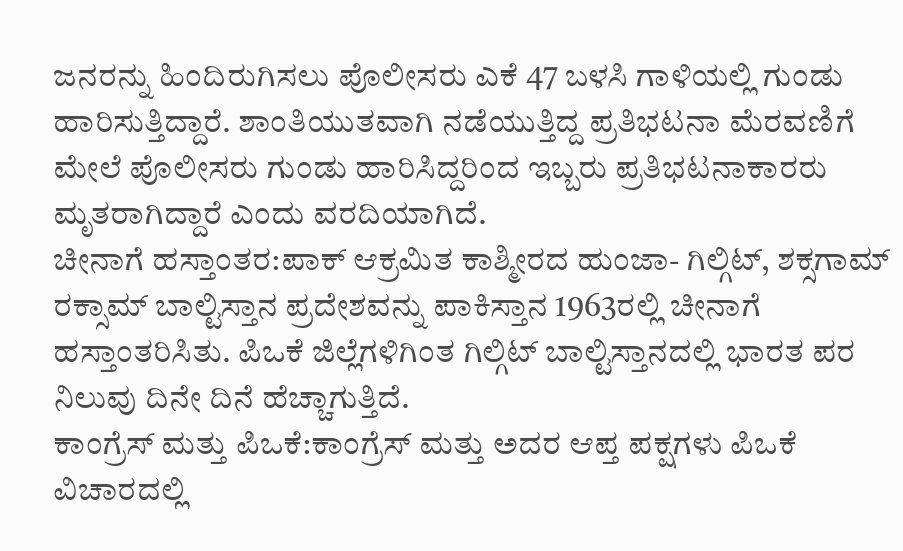ಜನರನ್ನು ಹಿಂದಿರುಗಿಸಲು ಪೊಲೀಸರು ಎಕೆ 47 ಬಳಸಿ ಗಾಳಿಯಲ್ಲಿ ಗುಂಡು ಹಾರಿಸುತ್ತಿದ್ದಾರೆ. ಶಾಂತಿಯುತವಾಗಿ ನಡೆಯುತ್ತಿದ್ದ ಪ್ರತಿಭಟನಾ ಮೆರವಣಿಗೆ ಮೇಲೆ ಪೊಲೀಸರು ಗುಂಡು ಹಾರಿಸಿದ್ದರಿಂದ ಇಬ್ಬರು ಪ್ರತಿಭಟನಾಕಾರರು ಮೃತರಾಗಿದ್ದಾರೆ ಎಂದು ವರದಿಯಾಗಿದೆ.
ಚೀನಾಗೆ ಹಸ್ತಾಂತರ:ಪಾಕ್ ಆಕ್ರಮಿತ ಕಾಶ್ಮೀರದ ಹುಂಜಾ- ಗಿಲ್ಗಿಟ್, ಶಕ್ಸಗಾಮ್ ರಕ್ಸಾಮ್ ಬಾಲ್ಟಿಸ್ತಾನ ಪ್ರದೇಶವನ್ನು ಪಾಕಿಸ್ತಾನ 1963ರಲ್ಲಿ ಚೀನಾಗೆ ಹಸ್ತಾಂತರಿಸಿತು. ಪಿಒಕೆ ಜಿಲ್ಲೆಗಳಿಗಿಂತ ಗಿಲ್ಗಿಟ್ ಬಾಲ್ಟಿಸ್ತಾನದಲ್ಲಿ ಭಾರತ ಪರ ನಿಲುವು ದಿನೇ ದಿನೆ ಹೆಚ್ಚಾಗುತ್ತಿದೆ.
ಕಾಂಗ್ರೆಸ್ ಮತ್ತು ಪಿಒಕೆ:ಕಾಂಗ್ರೆಸ್ ಮತ್ತು ಅದರ ಆಪ್ತ ಪಕ್ಷಗಳು ಪಿಒಕೆ ವಿಚಾರದಲ್ಲಿ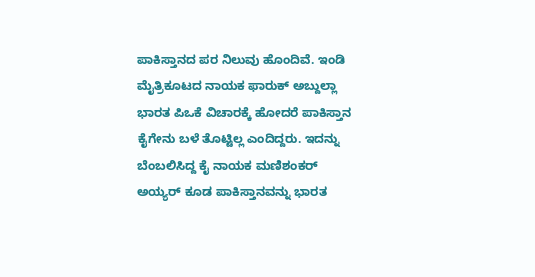ಪಾಕಿಸ್ತಾನದ ಪರ ನಿಲುವು ಹೊಂದಿವೆ. ಇಂಡಿ ಮೈತ್ರಿಕೂಟದ ನಾಯಕ ಫಾರುಕ್ ಅಬ್ದುಲ್ಲಾ ಭಾರತ ಪಿಒಕೆ ವಿಚಾರಕ್ಕೆ ಹೋದರೆ ಪಾಕಿಸ್ತಾನ ಕೈಗೇನು ಬಳೆ ತೊಟ್ಟಿಲ್ಲ ಎಂದಿದ್ದರು. ಇದನ್ನು ಬೆಂಬಲಿಸಿದ್ದ ಕೈ ನಾಯಕ ಮಣಿಶಂಕರ್ ಅಯ್ಯರ್ ಕೂಡ ಪಾಕಿಸ್ತಾನವನ್ನು ಭಾರತ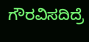ಗೌರವಿಸದಿದ್ರೆ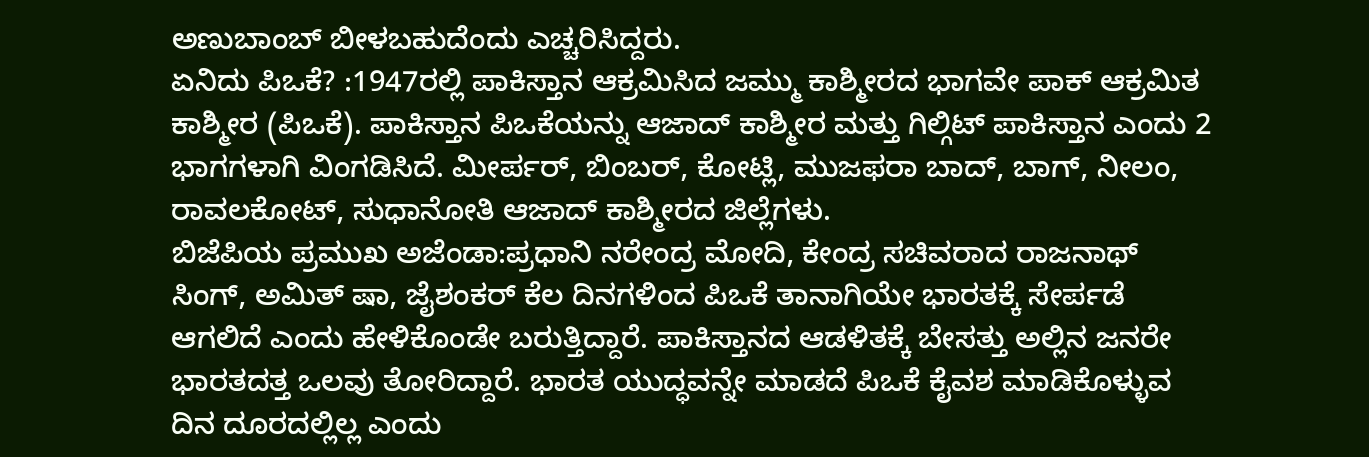ಅಣುಬಾಂಬ್ ಬೀಳಬಹುದೆಂದು ಎಚ್ಚರಿಸಿದ್ದರು.
ಏನಿದು ಪಿಒಕೆ? :1947ರಲ್ಲಿ ಪಾಕಿಸ್ತಾನ ಆಕ್ರಮಿಸಿದ ಜಮ್ಮು ಕಾಶ್ಮೀರದ ಭಾಗವೇ ಪಾಕ್ ಆಕ್ರಮಿತ ಕಾಶ್ಮೀರ (ಪಿಒಕೆ). ಪಾಕಿಸ್ತಾನ ಪಿಒಕೆಯನ್ನು ಆಜಾದ್ ಕಾಶ್ಮೀರ ಮತ್ತು ಗಿಲ್ಗಿಟ್ ಪಾಕಿಸ್ತಾನ ಎಂದು 2 ಭಾಗಗಳಾಗಿ ವಿಂಗಡಿಸಿದೆ. ಮೀರ್ಪರ್, ಬಿಂಬರ್, ಕೋಟ್ಲಿ, ಮುಜಫರಾ ಬಾದ್, ಬಾಗ್, ನೀಲಂ, ರಾವಲಕೋಟ್, ಸುಧಾನೋತಿ ಆಜಾದ್ ಕಾಶ್ಮೀರದ ಜಿಲ್ಲೆಗಳು.
ಬಿಜೆಪಿಯ ಪ್ರಮುಖ ಅಜೆಂಡಾ:ಪ್ರಧಾನಿ ನರೇಂದ್ರ ಮೋದಿ, ಕೇಂದ್ರ ಸಚಿವರಾದ ರಾಜನಾಥ್ ಸಿಂಗ್, ಅಮಿತ್ ಷಾ, ಜೈಶಂಕರ್ ಕೆಲ ದಿನಗಳಿಂದ ಪಿಒಕೆ ತಾನಾಗಿಯೇ ಭಾರತಕ್ಕೆ ಸೇರ್ಪಡೆ ಆಗಲಿದೆ ಎಂದು ಹೇಳಿಕೊಂಡೇ ಬರುತ್ತಿದ್ದಾರೆ. ಪಾಕಿಸ್ತಾನದ ಆಡಳಿತಕ್ಕೆ ಬೇಸತ್ತು ಅಲ್ಲಿನ ಜನರೇ ಭಾರತದತ್ತ ಒಲವು ತೋರಿದ್ದಾರೆ. ಭಾರತ ಯುದ್ಧವನ್ನೇ ಮಾಡದೆ ಪಿಒಕೆ ಕೈವಶ ಮಾಡಿಕೊಳ್ಳುವ ದಿನ ದೂರದಲ್ಲಿಲ್ಲ ಎಂದು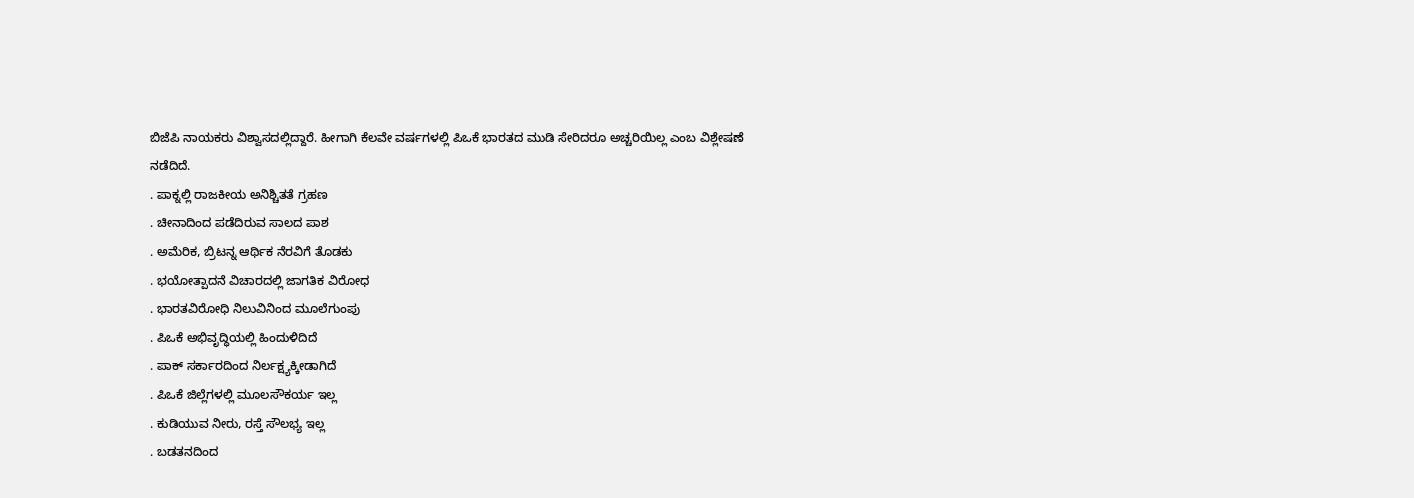ಬಿಜೆಪಿ ನಾಯಕರು ವಿಶ್ವಾಸದಲ್ಲಿದ್ದಾರೆ. ಹೀಗಾಗಿ ಕೆಲವೇ ವರ್ಷಗಳಲ್ಲಿ ಪಿಒಕೆ ಭಾರತದ ಮುಡಿ ಸೇರಿದರೂ ಅಚ್ಚರಿಯಿಲ್ಲ ಎಂಬ ವಿಶ್ಲೇಷಣೆ ನಡೆದಿದೆ.
. ಪಾಕ್ನಲ್ಲಿ ರಾಜಕೀಯ ಅನಿಶ್ಚಿತತೆ ಗ್ರಹಣ
. ಚೀನಾದಿಂದ ಪಡೆದಿರುವ ಸಾಲದ ಪಾಶ
. ಅಮೆರಿಕ, ಬ್ರಿಟನ್ನ ಆರ್ಥಿಕ ನೆರವಿಗೆ ತೊಡಕು
. ಭಯೋತ್ಪಾದನೆ ವಿಚಾರದಲ್ಲಿ ಜಾಗತಿಕ ವಿರೋಧ
. ಭಾರತವಿರೋಧಿ ನಿಲುವಿನಿಂದ ಮೂಲೆಗುಂಪು
. ಪಿಒಕೆ ಅಭಿವೃದ್ಧಿಯಲ್ಲಿ ಹಿಂದುಳಿದಿದೆ
. ಪಾಕ್ ಸರ್ಕಾರದಿಂದ ನಿರ್ಲಕ್ಷ್ಯಕ್ಕೀಡಾಗಿದೆ
. ಪಿಒಕೆ ಜಿಲ್ಲೆಗಳಲ್ಲಿ ಮೂಲಸೌಕರ್ಯ ಇಲ್ಲ
. ಕುಡಿಯುವ ನೀರು, ರಸ್ತೆ ಸೌಲಭ್ಯ ಇಲ್ಲ
. ಬಡತನದಿಂದ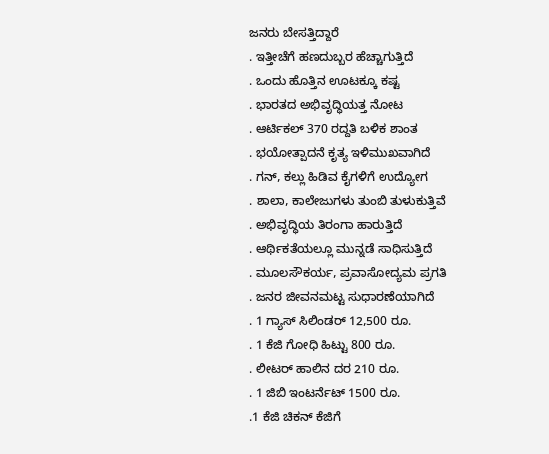ಜನರು ಬೇಸತ್ತಿದ್ದಾರೆ
. ಇತ್ತೀಚೆಗೆ ಹಣದುಬ್ಬರ ಹೆಚ್ಚಾಗುತ್ತಿದೆ
. ಒಂದು ಹೊತ್ತಿನ ಊಟಕ್ಕೂ ಕಷ್ಟ
. ಭಾರತದ ಅಭಿವೃದ್ಧಿಯತ್ತ ನೋಟ
. ಆರ್ಟಿಕಲ್ 370 ರದ್ದತಿ ಬಳಿಕ ಶಾಂತ
. ಭಯೋತ್ಪಾದನೆ ಕೃತ್ಯ ಇಳಿಮುಖವಾಗಿದೆ
. ಗನ್, ಕಲ್ಲು ಹಿಡಿವ ಕೈಗಳಿಗೆ ಉದ್ಯೋಗ
. ಶಾಲಾ, ಕಾಲೇಜುಗಳು ತುಂಬಿ ತುಳುಕುತ್ತಿವೆ
. ಅಭಿವೃದ್ಧಿಯ ತಿರಂಗಾ ಹಾರುತ್ತಿದೆ
. ಆರ್ಥಿಕತೆಯಲ್ಲೂ ಮುನ್ನಡೆ ಸಾಧಿಸುತ್ತಿದೆ
. ಮೂಲಸೌಕರ್ಯ, ಪ್ರವಾಸೋದ್ಯಮ ಪ್ರಗತಿ
. ಜನರ ಜೀವನಮಟ್ಟ ಸುಧಾರಣೆಯಾಗಿದೆ
. 1 ಗ್ಯಾಸ್ ಸಿಲಿಂಡರ್ 12,500 ರೂ.
. 1 ಕೆಜಿ ಗೋಧಿ ಹಿಟ್ಟು 800 ರೂ.
. ಲೀಟರ್ ಹಾಲಿನ ದರ 210 ರೂ.
. 1 ಜಿಬಿ ಇಂಟರ್ನೆಟ್ 1500 ರೂ.
.1 ಕೆಜಿ ಚಿಕನ್ ಕೆಜಿಗೆ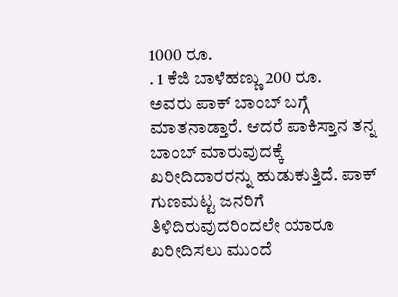1000 ರೂ.
. 1 ಕೆಜಿ ಬಾಳೆಹಣ್ಣು 200 ರೂ.
ಅವರು ಪಾಕ್ ಬಾಂಬ್ ಬಗ್ಗೆ ಮಾತನಾಡ್ತಾರೆ. ಆದರೆ ಪಾಕಿಸ್ತಾನ ತನ್ನ ಬಾಂಬ್ ಮಾರುವುದಕ್ಕೆ ಖರೀದಿದಾರರನ್ನು ಹುಡುಕುತ್ತಿದೆ. ಪಾಕ್ ಗುಣಮಟ್ಟ ಜನರಿಗೆ ತಿಳಿದಿರುವುದರಿಂದಲೇ ಯಾರೂ ಖರೀದಿಸಲು ಮುಂದೆ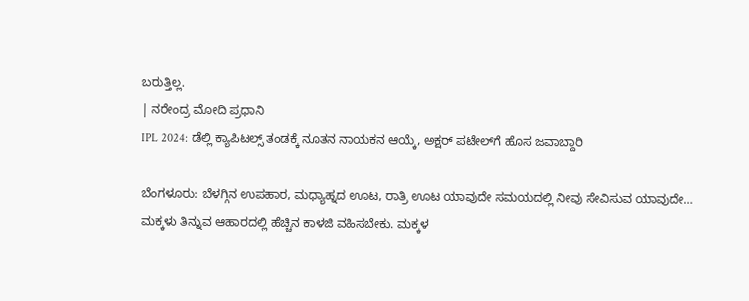ಬರುತ್ತಿಲ್ಲ.
| ನರೇಂದ್ರ ಮೋದಿ ಪ್ರಧಾನಿ
IPL 2024: ಡೆಲ್ಲಿ ಕ್ಯಾಪಿಟಲ್ಸ್ ತಂಡಕ್ಕೆ ನೂತನ ನಾಯಕನ ಆಯ್ಕೆ, ಅಕ್ಷರ್ ಪಟೇಲ್‌ಗೆ ಹೊಸ ಜವಾಬ್ದಾರಿ

ಬೆಂಗಳೂರು: ಬೆಳಗ್ಗಿನ ಉಪಹಾರ, ಮಧ್ಯಾಹ್ನದ ಊಟ, ರಾತ್ರಿ ಊಟ ಯಾವುದೇ ಸಮಯದಲ್ಲಿ ನೀವು ಸೇವಿಸುವ ಯಾವುದೇ…
ಮಕ್ಕಳು ತಿನ್ನುವ ಆಹಾರದಲ್ಲಿ ಹೆಚ್ಚಿನ ಕಾಳಜಿ ವಹಿಸಬೇಕು. ಮಕ್ಕಳ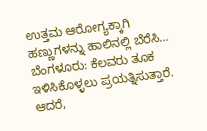ಉತ್ತಮ ಆರೋಗ್ಯಕ್ಕಾಗಿ ಹಣ್ಣುಗಳನ್ನು ಹಾಲಿನಲ್ಲಿ ಬೆರೆಸಿ…
ಬೆಂಗಳೂರು: ಕೆಲವರು ತೂಕ ಇಳಿಸಿಕೊಳ್ಳಲು ಪ್ರಯತ್ನಿಸುತ್ತಾರೆ. ಆದರೆ,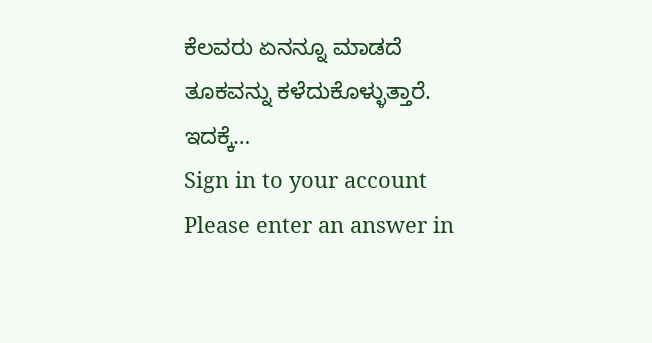ಕೆಲವರು ಏನನ್ನೂ ಮಾಡದೆ ತೂಕವನ್ನು ಕಳೆದುಕೊಳ್ಳುತ್ತಾರೆ. ಇದಕ್ಕೆ…
Sign in to your account
Please enter an answer in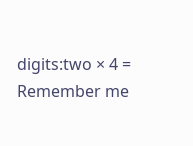digits:two × 4 =
Remember me